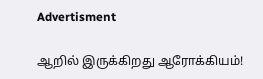Advertisment

ஆறில் இருக்கிறது ஆரோக்கியம்!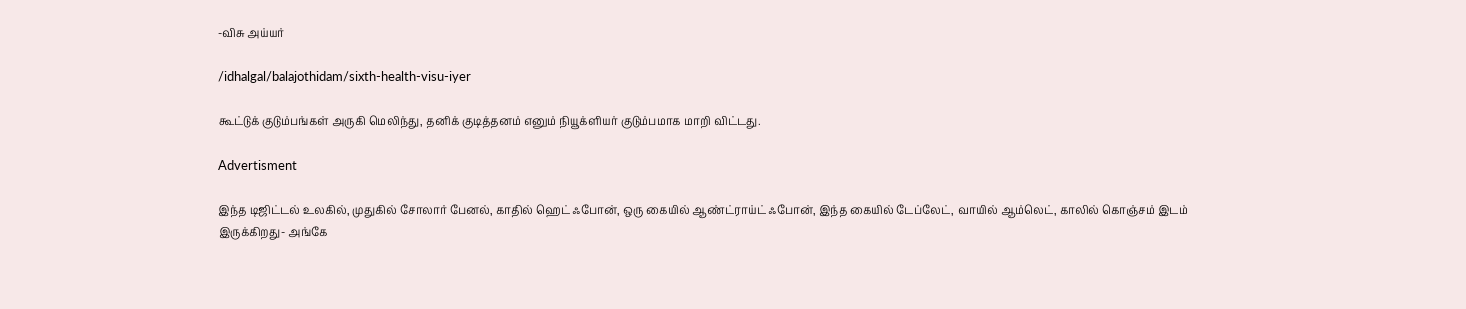-விசு அய்யர்

/idhalgal/balajothidam/sixth-health-visu-iyer

கூட்டுக் குடும்பங்கள் அருகி மெலிந்து, தனிக் குடித்தனம் எனும் நியூக்ளியர் குடும்பமாக மாறி விட்டது.

Advertisment

இந்த டிஜிட்டல் உலகில், முதுகில் சோலார் பேனல், காதில் ஹெட் ஃபோன், ஒரு கையில் ஆண்ட்ராய்ட் ஃபோன், இந்த கையில் டேப்லேட், வாயில் ஆம்லெட், காலில் கொஞ்சம் இடம் இருக்கிறது- அங்கே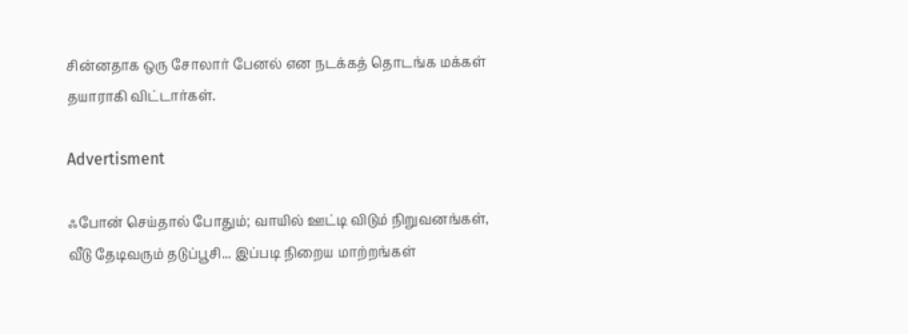சின்னதாக ஒரு சோலார் பேனல் என நடக்கத் தொடங்க மக்கள் தயாராகி விட்டார்கள்.

Advertisment

ஃபோன் செய்தால் போதும்; வாயில் ஊட்டி விடும் நிறுவனங்கள், வீடு தேடிவரும் தடுப்பூசி... இப்படி நிறைய மாற்றங்கள்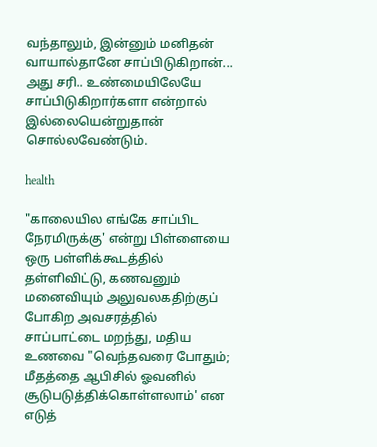வந்தாலும், இன்னும் மனிதன் வாயால்தானே சாப்பிடுகிறான்... அது சரி.. உண்மையிலேயே சாப்பிடுகிறார்களா என்றால் இல்லையென்றுதான் சொல்லவேண்டும்.

health

"காலையில எங்கே சாப்பிட நேரமிருக்கு' என்று பிள்ளையை ஒரு பள்ளிக்கூடத்தில் தள்ளிவிட்டு, கணவனும் மனைவியும் அலுவலகதிற்குப் போகிற அவசரத்தில் சாப்பாட்டை மறந்து, மதிய உணவை "வெந்தவரை போதும்; மீதத்தை ஆபிசில் ஓவனில் சூடுபடுத்திக்கொள்ளலாம்' என எடுத்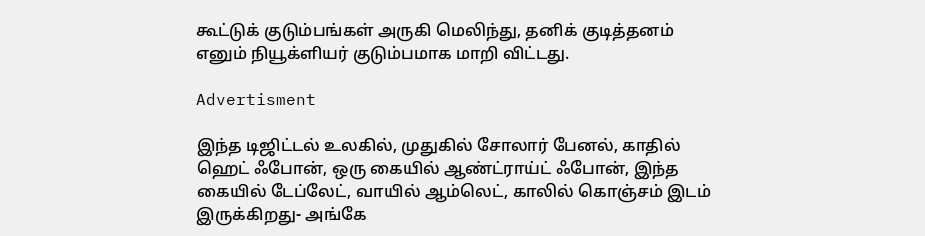கூட்டுக் குடும்பங்கள் அருகி மெலிந்து, தனிக் குடித்தனம் எனும் நியூக்ளியர் குடும்பமாக மாறி விட்டது.

Advertisment

இந்த டிஜிட்டல் உலகில், முதுகில் சோலார் பேனல், காதில் ஹெட் ஃபோன், ஒரு கையில் ஆண்ட்ராய்ட் ஃபோன், இந்த கையில் டேப்லேட், வாயில் ஆம்லெட், காலில் கொஞ்சம் இடம் இருக்கிறது- அங்கே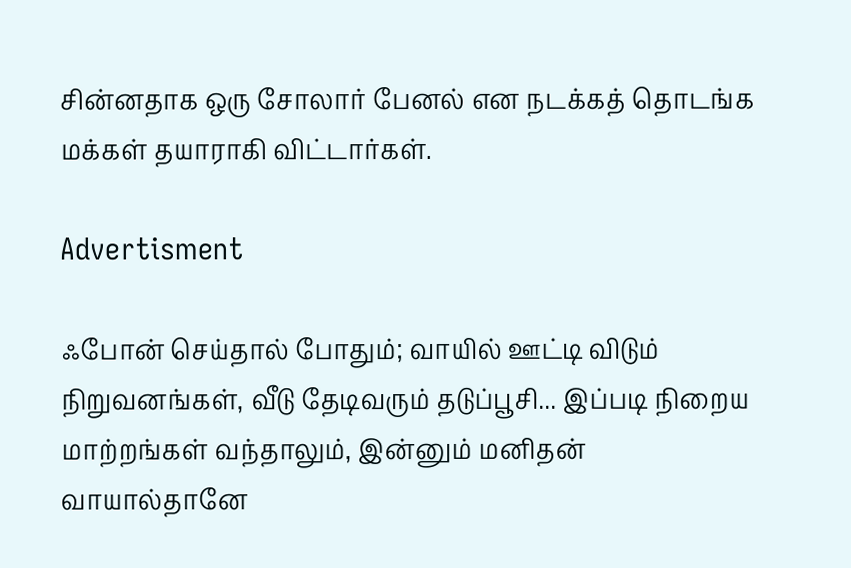சின்னதாக ஒரு சோலார் பேனல் என நடக்கத் தொடங்க மக்கள் தயாராகி விட்டார்கள்.

Advertisment

ஃபோன் செய்தால் போதும்; வாயில் ஊட்டி விடும் நிறுவனங்கள், வீடு தேடிவரும் தடுப்பூசி... இப்படி நிறைய மாற்றங்கள் வந்தாலும், இன்னும் மனிதன் வாயால்தானே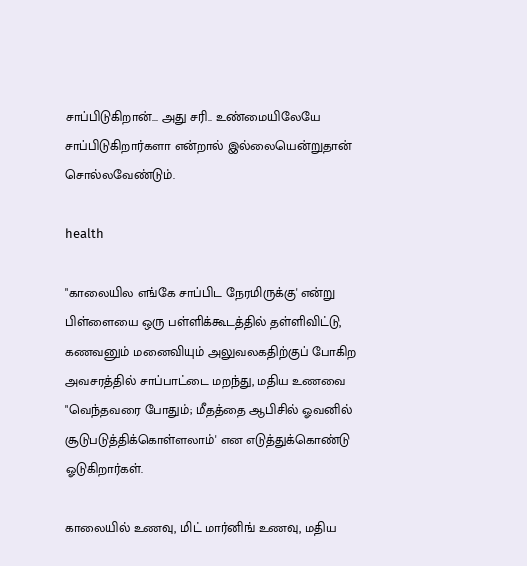சாப்பிடுகிறான்... அது சரி.. உண்மையிலேயே சாப்பிடுகிறார்களா என்றால் இல்லையென்றுதான் சொல்லவேண்டும்.

health

"காலையில எங்கே சாப்பிட நேரமிருக்கு' என்று பிள்ளையை ஒரு பள்ளிக்கூடத்தில் தள்ளிவிட்டு, கணவனும் மனைவியும் அலுவலகதிற்குப் போகிற அவசரத்தில் சாப்பாட்டை மறந்து, மதிய உணவை "வெந்தவரை போதும்; மீதத்தை ஆபிசில் ஓவனில் சூடுபடுத்திக்கொள்ளலாம்' என எடுத்துக்கொண்டு ஓடுகிறார்கள்.

காலையில் உணவு, மிட் மார்னிங் உணவு, மதிய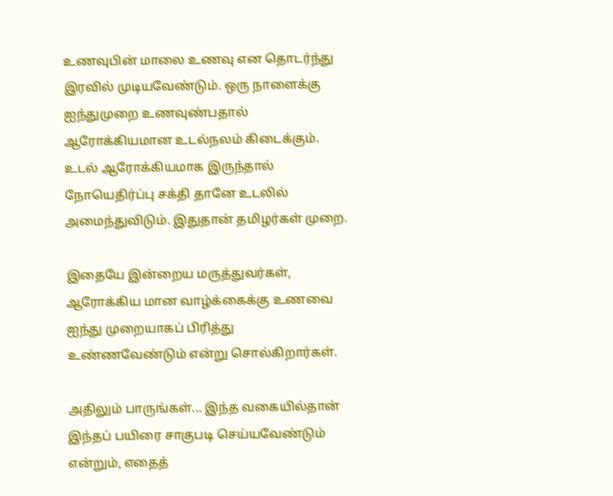உணவுபின் மாலை உணவு என தொடர்ந்து இரவில் முடியவேண்டும். ஒரு நாளைக்கு ஐந்துமுறை உணவுண்பதால் ஆரோக்கியமான உடல்நலம் கிடைக்கும். உடல் ஆரோக்கியமாக இருந்தால் நோயெதிர்ப்பு சக்தி தானே உடலில் அமைந்துவிடும். இதுதான் தமிழர்கள் முறை.

இதையே இன்றைய மருத்துவர்கள், ஆரோக்கிய மான வாழ்க்கைக்கு உணவை ஐந்து முறையாகப் பிரித்து உண்ணவேண்டும் என்று சொல்கிறார்கள்.

அதிலும் பாருங்கள்... இந்த வகையில்தான் இந்தப் பயிரை சாகுபடி செய்யவேண்டும் என்றும், எதைத்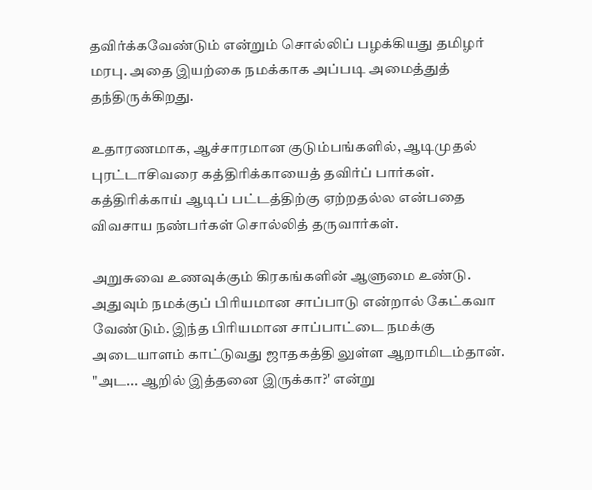தவிர்க்கவேண்டும் என்றும் சொல்லிப் பழக்கியது தமிழர் மரபு. அதை இயற்கை நமக்காக அப்படி அமைத்துத் தந்திருக்கிறது.

உதாரணமாக, ஆச்சாரமான குடும்பங்களில், ஆடிமுதல் புரட்டாசிவரை கத்திரிக்காயைத் தவிர்ப் பார்கள். கத்திரிக்காய் ஆடிப் பட்டத்திற்கு ஏற்றதல்ல என்பதை விவசாய நண்பர்கள் சொல்லித் தருவார்கள்.

அறுசுவை உணவுக்கும் கிரகங்களின் ஆளுமை உண்டு. அதுவும் நமக்குப் பிரியமான சாப்பாடு என்றால் கேட்கவா வேண்டும். இந்த பிரியமான சாப்பாட்டை நமக்கு அடையாளம் காட்டுவது ஜாதகத்தி லுள்ள ஆறாமிடம்தான். "அட... ஆறில் இத்தனை இருக்கா?' என்று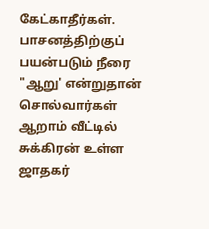கேட்காதீர்கள். பாசனத்திற்குப் பயன்படும் நீரை "ஆறு' என்றுதான் சொல்வார்கள் ஆறாம் வீட்டில் சுக்கிரன் உள்ள ஜாதகர்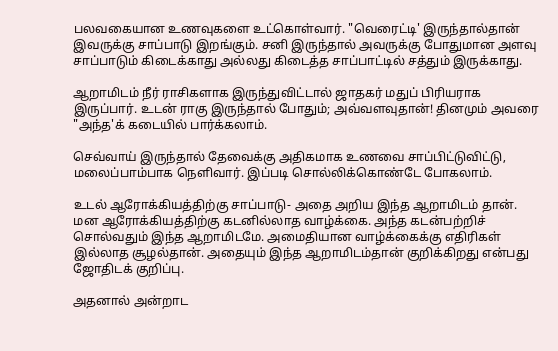பலவகையான உணவுகளை உட்கொள்வார். "வெரைட்டி' இருந்தால்தான் இவருக்கு சாப்பாடு இறங்கும். சனி இருந்தால் அவருக்கு போதுமான அளவு சாப்பாடும் கிடைக்காது அல்லது கிடைத்த சாப்பாட்டில் சத்தும் இருக்காது.

ஆறாமிடம் நீர் ராசிகளாக இருந்துவிட்டால் ஜாதகர் மதுப் பிரியராக இருப்பார். உடன் ராகு இருந்தால் போதும்; அவ்வளவுதான்! தினமும் அவரை "அந்த'க் கடையில் பார்க்கலாம்.

செவ்வாய் இருந்தால் தேவைக்கு அதிகமாக உணவை சாப்பிட்டுவிட்டு, மலைப்பாம்பாக நெளிவார். இப்படி சொல்லிக்கொண்டே போகலாம்.

உடல் ஆரோக்கியத்திற்கு சாப்பாடு- அதை அறிய இந்த ஆறாமிடம் தான். மன ஆரோக்கியத்திற்கு கடனில்லாத வாழ்க்கை. அந்த கடன்பற்றிச் சொல்வதும் இந்த ஆறாமிடமே. அமைதியான வாழ்க்கைக்கு எதிரிகள் இல்லாத சூழல்தான். அதையும் இந்த ஆறாமிடம்தான் குறிக்கிறது என்பது ஜோதிடக் குறிப்பு.

அதனால் அன்றாட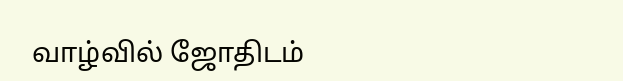வாழ்வில் ஜோதிடம்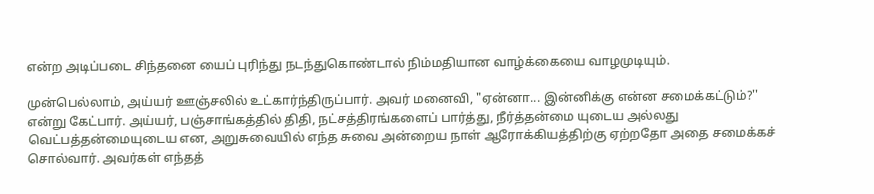என்ற அடிப்படை சிந்தனை யைப் புரிந்து நடந்துகொண்டால் நிம்மதியான வாழ்க்கையை வாழமுடியும்.

முன்பெல்லாம், அய்யர் ஊஞ்சலில் உட்கார்ந்திருப்பார். அவர் மனைவி, "ஏன்னா... இன்னிக்கு என்ன சமைக்கட்டும்?'' என்று கேட்பார். அய்யர், பஞ்சாங்கத்தில் திதி, நட்சத்திரங்களைப் பார்த்து, நீர்த்தன்மை யுடைய அல்லது வெட்பத்தன்மையுடைய என, அறுசுவையில் எந்த சுவை அன்றைய நாள் ஆரோக்கியத்திற்கு ஏற்றதோ அதை சமைக்கச் சொல்வார். அவர்கள் எந்தத்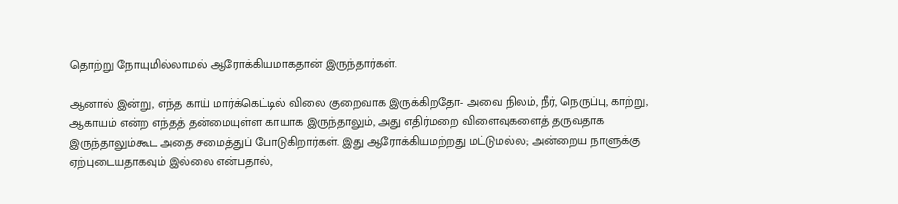தொற்று நோயுமில்லாமல் ஆரோக்கியமாகதான் இருந்தார்கள்.

ஆனால் இன்று, எந்த காய் மார்க்கெட்டில் விலை குறைவாக இருக்கிறதோ- அவை நிலம், நீர், நெருப்பு, காற்று, ஆகாயம் என்ற எந்தத் தன்மையுள்ள காயாக இருந்தாலும், அது எதிர்மறை விளைவுகளைத் தருவதாக இருந்தாலும்கூட அதை சமைத்துப் போடுகிறார்கள். இது ஆரோக்கியமற்றது மட்டுமல்ல; அன்றைய நாளுக்கு ஏற்புடையதாகவும் இல்லை என்பதால்,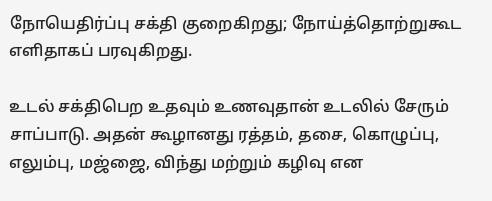நோயெதிர்ப்பு சக்தி குறைகிறது; நோய்த்தொற்றுகூட எளிதாகப் பரவுகிறது.

உடல் சக்திபெற உதவும் உணவுதான் உடலில் சேரும் சாப்பாடு. அதன் கூழானது ரத்தம், தசை, கொழுப்பு, எலும்பு, மஜ்ஜை, விந்து மற்றும் கழிவு என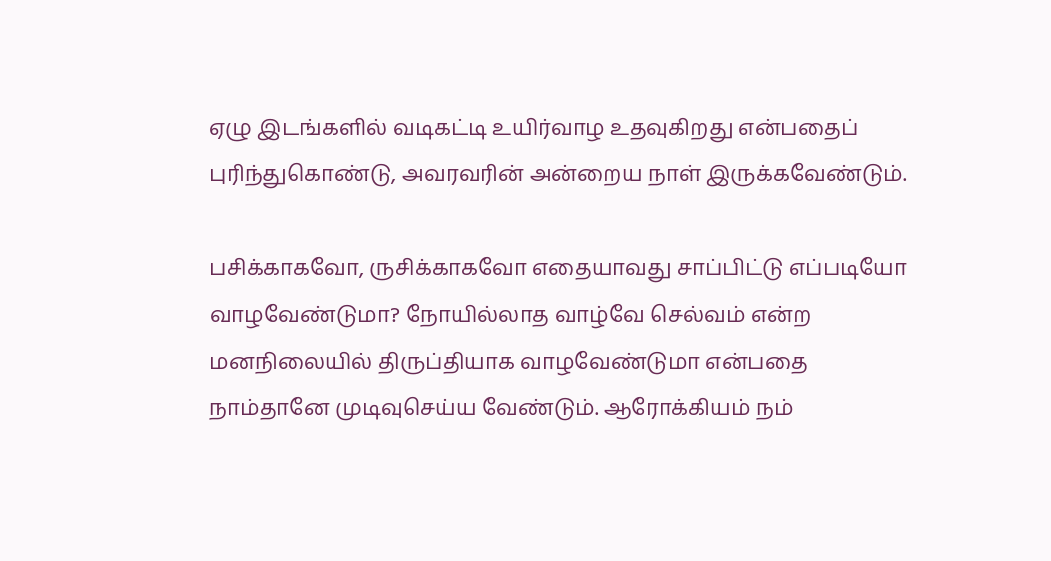ஏழு இடங்களில் வடிகட்டி உயிர்வாழ உதவுகிறது என்பதைப் புரிந்துகொண்டு, அவரவரின் அன்றைய நாள் இருக்கவேண்டும்.

பசிக்காகவோ, ருசிக்காகவோ எதையாவது சாப்பிட்டு எப்படியோ வாழவேண்டுமா? நோயில்லாத வாழ்வே செல்வம் என்ற மனநிலையில் திருப்தியாக வாழவேண்டுமா என்பதை நாம்தானே முடிவுசெய்ய வேண்டும். ஆரோக்கியம் நம்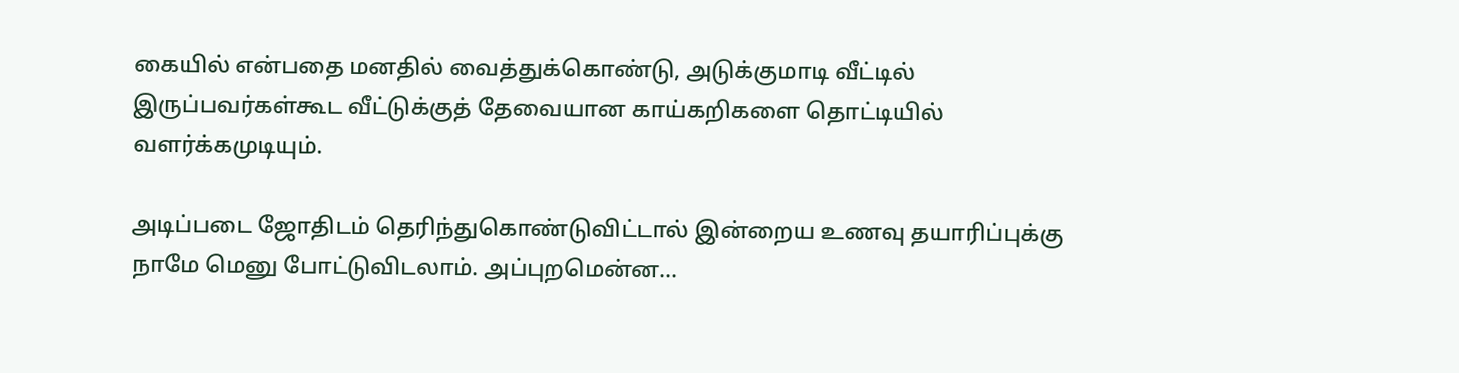கையில் என்பதை மனதில் வைத்துக்கொண்டு, அடுக்குமாடி வீட்டில் இருப்பவர்கள்கூட வீட்டுக்குத் தேவையான காய்கறிகளை தொட்டியில் வளர்க்கமுடியும்.

அடிப்படை ஜோதிடம் தெரிந்துகொண்டுவிட்டால் இன்றைய உணவு தயாரிப்புக்கு நாமே மெனு போட்டுவிடலாம். அப்புறமென்ன...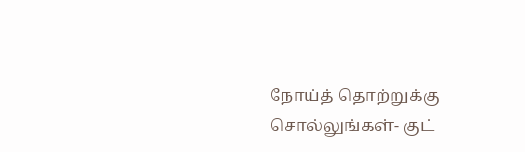நோய்த் தொற்றுக்கு சொல்லுங்கள்- குட்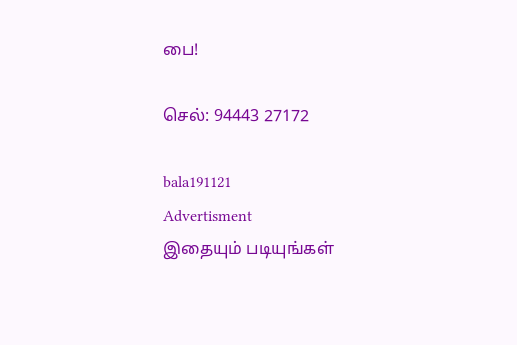பை!

செல்: 94443 27172

bala191121
Advertisment
இதையும் படியுங்கள்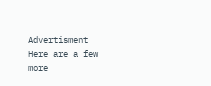Advertisment
Here are a few more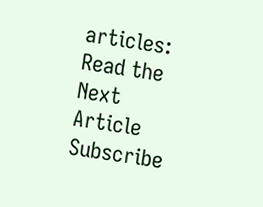articles:
Read the Next Article
Subscribe